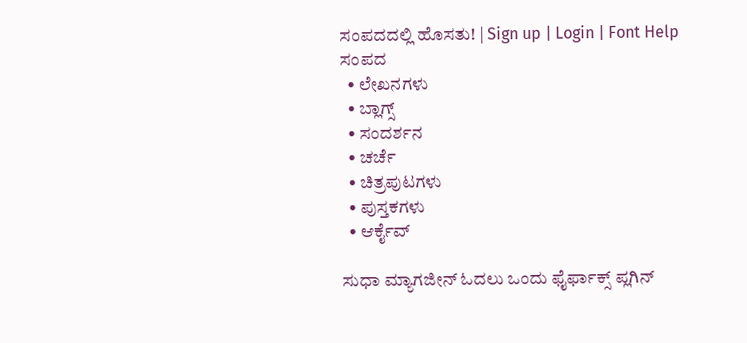ಸಂಪದದಲ್ಲಿ ಹೊಸತು! | Sign up | Login | Font Help
ಸಂಪದ
  • ಲೇಖನಗಳು
  • ಬ್ಲಾಗ್ಸ್
  • ಸಂದರ್ಶನ
  • ಚರ್ಚೆ
  • ಚಿತ್ರಪುಟಗಳು
  • ಪುಸ್ತಕಗಳು
  • ಆರ್ಕೈವ್

ಸುಧಾ ಮ್ಯಾಗಜೀನ್ ಓದಲು ಒಂದು ಫೈರ್ಫಾಕ್ಸ್ ಪ್ಲಗಿನ್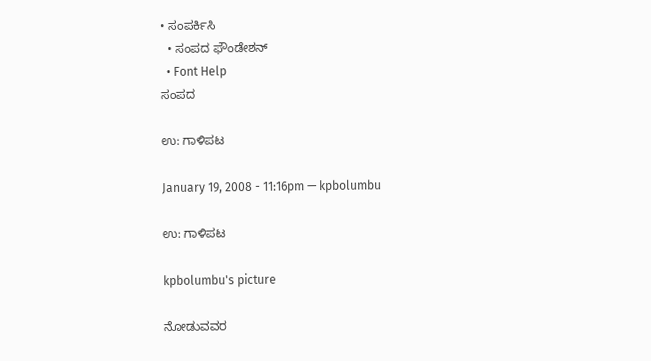• ಸಂಪರ್ಕಿಸಿ
  • ಸಂಪದ ಫೌಂಡೇಶನ್
  • Font Help
ಸಂಪದ

ಉ: ಗಾಳಿಪಟ

January 19, 2008 - 11:16pm — kpbolumbu

ಉ: ಗಾಳಿಪಟ

kpbolumbu's picture

ನೋಡುವವರ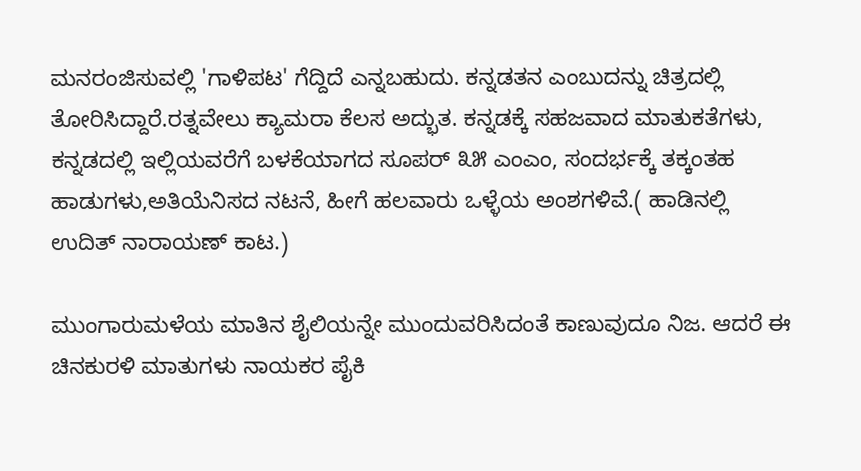ಮನರಂಜಿಸುವಲ್ಲಿ 'ಗಾಳಿಪಟ' ಗೆದ್ದಿದೆ ಎನ್ನಬಹುದು. ಕನ್ನಡತನ ಎಂಬುದನ್ನು ಚಿತ್ರದಲ್ಲಿ ತೋರಿಸಿದ್ದಾರೆ.ರತ್ನವೇಲು ಕ್ಯಾಮರಾ ಕೆಲಸ ಅದ್ಭುತ. ಕನ್ನಡಕ್ಕೆ ಸಹಜವಾದ ಮಾತುಕತೆಗಳು, ಕನ್ನಡದಲ್ಲಿ ಇಲ್ಲಿಯವರೆಗೆ ಬಳಕೆಯಾಗದ ಸೂಪರ್ ೩೫ ಎಂಎಂ, ಸಂದರ್ಭಕ್ಕೆ ತಕ್ಕಂತಹ ಹಾಡುಗಳು,ಅತಿಯೆನಿಸದ ನಟನೆ, ಹೀಗೆ ಹಲವಾರು ಒಳ್ಳೆಯ ಅಂಶಗಳಿವೆ.( ಹಾಡಿನಲ್ಲಿ ಉದಿತ್ ನಾರಾಯಣ್ ಕಾಟ.)

ಮುಂಗಾರುಮಳೆಯ ಮಾತಿನ ಶೈಲಿಯನ್ನೇ ಮುಂದುವರಿಸಿದಂತೆ ಕಾಣುವುದೂ ನಿಜ. ಆದರೆ ಈ ಚಿನಕುರಳಿ ಮಾತುಗಳು ನಾಯಕರ ಪೈಕಿ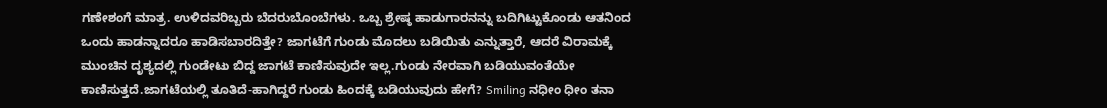ಗಣೇಶಂಗೆ ಮಾತ್ರ. ಉಳಿದವರಿಬ್ಬರು ಬೆದರುಬೊಂಬೆಗಳು. ಒಬ್ಬ ಶ್ರೇಷ್ಠ ಹಾಡುಗಾರನನ್ನು ಬದಿಗಿಟ್ಟುಕೊಂಡು ಆತನಿಂದ ಒಂದು ಹಾಡನ್ನಾದರೂ ಹಾಡಿಸಬಾರದಿತ್ತೇ? ಜಾಗಟೆಗೆ ಗುಂಡು ಮೊದಲು ಬಡಿಯಿತು ಎನ್ನುತ್ತಾರೆ, ಆದರೆ ವಿರಾಮಕ್ಕೆ ಮುಂಚಿನ ದೃಶ್ಯದಲ್ಲಿ ಗುಂಡೇಟು ಬಿದ್ದ ಜಾಗಟೆ ಕಾಣಿಸುವುದೇ ಇಲ್ಲ.ಗುಂಡು ನೇರವಾಗಿ ಬಡಿಯುವಂತೆಯೇ ಕಾಣಿಸುತ್ತದೆ.ಜಾಗಟೆಯಲ್ಲಿ ತೂತಿದೆ-ಹಾಗಿದ್ದರೆ ಗುಂಡು ಹಿಂದಕ್ಕೆ ಬಡಿಯುವುದು ಹೇಗೆ? Smiling ನಧೀಂ ಧೀಂ ತನಾ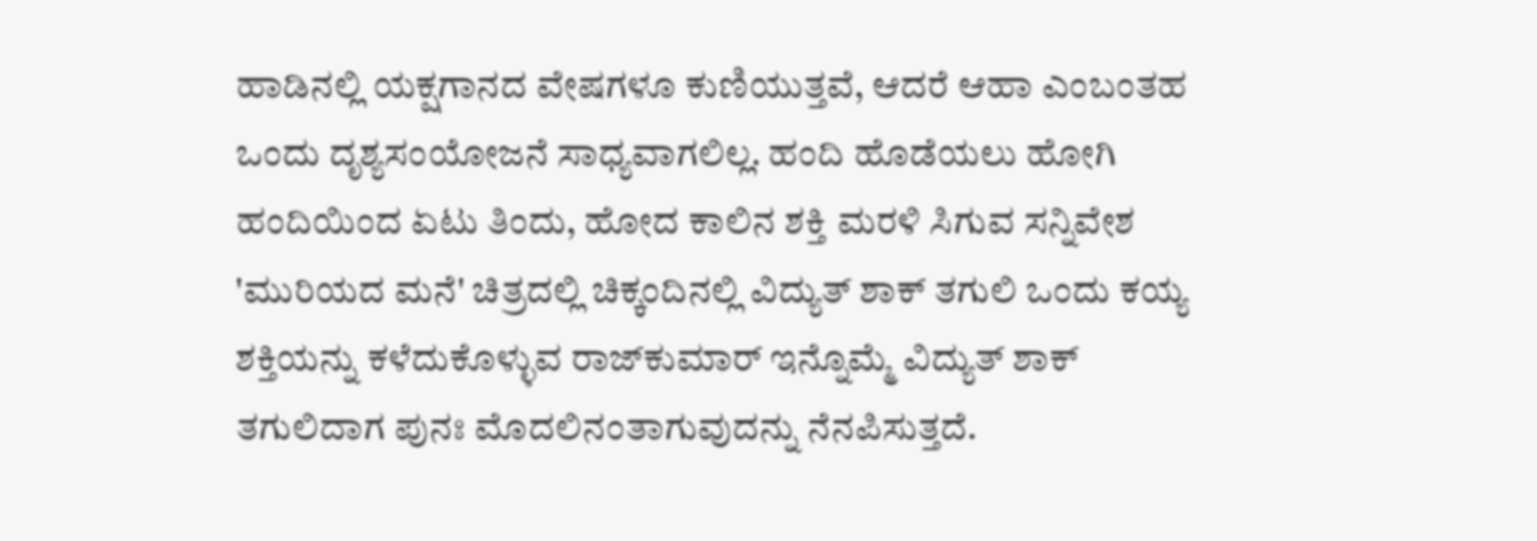ಹಾಡಿನಲ್ಲಿ ಯಕ್ಷಗಾನದ ವೇಷಗಳೂ ಕುಣಿಯುತ್ತವೆ, ಆದರೆ ಆಹಾ ಎಂಬಂತಹ ಒಂದು ದೃಶ್ಯಸಂಯೋಜನೆ ಸಾಧ್ಯವಾಗಲಿಲ್ಲ. ಹಂದಿ ಹೊಡೆಯಲು ಹೋಗಿ ಹಂದಿಯಿಂದ ಏಟು ತಿಂದು, ಹೋದ ಕಾಲಿನ ಶಕ್ತಿ ಮರಳಿ ಸಿಗುವ ಸನ್ನಿವೇಶ 'ಮುರಿಯದ ಮನೆ' ಚಿತ್ರದಲ್ಲಿ ಚಿಕ್ಕಂದಿನಲ್ಲಿ ವಿದ್ಯುತ್ ಶಾಕ್ ತಗುಲಿ ಒಂದು ಕಯ್ಯ ಶಕ್ತಿಯನ್ನು ಕಳೆದುಕೊಳ್ಳುವ ರಾಜ್‍ಕುಮಾರ್ ಇನ್ನೊಮ್ಮೆ ವಿದ್ಯುತ್ ಶಾಕ್ ತಗುಲಿದಾಗ ಪುನಃ ಮೊದಲಿನಂತಾಗುವುದನ್ನು ನೆನಪಿಸುತ್ತದೆ.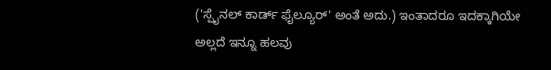('ಸ್ಪೈನಲ್ ಕಾರ್ಡ್ ಫೈಲ್ಯೂರ್' ಅಂತೆ ಅದು.) ಇಂತಾದರೂ ಇದಕ್ಕಾಗಿಯೇ ಅಲ್ಲದೆ ಇನ್ನೂ ಹಲವು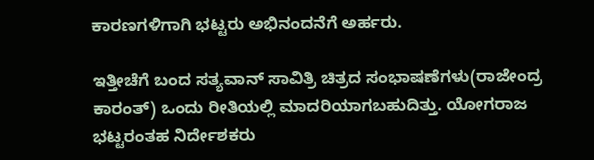ಕಾರಣಗಳಿಗಾಗಿ ಭಟ್ಟರು ಅಭಿನಂದನೆಗೆ ಅರ್ಹರು.

ಇತ್ತೀಚೆಗೆ ಬಂದ ಸತ್ಯವಾನ್ ಸಾವಿತ್ರಿ ಚಿತ್ರದ ಸಂಭಾಷಣೆಗಳು(ರಾಜೇಂದ್ರ ಕಾರಂತ್) ಒಂದು ರೀತಿಯಲ್ಲಿ ಮಾದರಿಯಾಗಬಹುದಿತ್ತು. ಯೋಗರಾಜ ಭಟ್ಟರಂತಹ ನಿರ್ದೇಶಕರು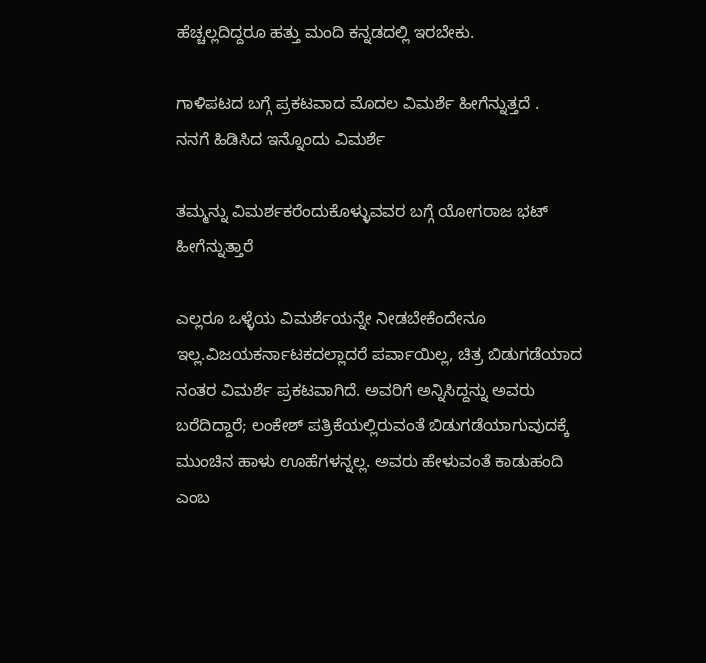ಹೆಚ್ಚಲ್ಲದಿದ್ದರೂ ಹತ್ತು ಮಂದಿ ಕನ್ನಡದಲ್ಲಿ ಇರಬೇಕು.

ಗಾಳಿಪಟದ ಬಗ್ಗೆ ಪ್ರಕಟವಾದ ಮೊದಲ ವಿಮರ್ಶೆ ಹೀಗೆನ್ನುತ್ತದೆ .
ನನಗೆ ಹಿಡಿಸಿದ ಇನ್ನೊಂದು ವಿಮರ್ಶೆ

ತಮ್ಮನ್ನು ವಿಮರ್ಶಕರೆಂದುಕೊಳ್ಳುವವರ ಬಗ್ಗೆ ಯೋಗರಾಜ ಭಟ್ ಹೀಗೆನ್ನುತ್ತಾರೆ

ಎಲ್ಲರೂ ಒಳ್ಳೆಯ ವಿಮರ್ಶೆಯನ್ನೇ ನೀಡಬೇಕೆಂದೇನೂ ಇಲ್ಲ.ವಿಜಯಕರ್ನಾಟಕದಲ್ಲಾದರೆ ಪರ್ವಾಯಿಲ್ಲ, ಚಿತ್ರ ಬಿಡುಗಡೆಯಾದ ನಂತರ ವಿಮರ್ಶೆ ಪ್ರಕಟವಾಗಿದೆ. ಅವರಿಗೆ ಅನ್ನಿಸಿದ್ದನ್ನು ಅವರು ಬರೆದಿದ್ದಾರೆ; ಲಂಕೇಶ್ ಪತ್ರಿಕೆಯಲ್ಲಿರುವಂತೆ ಬಿಡುಗಡೆಯಾಗುವುದಕ್ಕೆ ಮುಂಚಿನ ಹಾಳು ಊಹೆಗಳನ್ನಲ್ಲ. ಅವರು ಹೇಳುವಂತೆ ಕಾಡುಹಂದಿ ಎಂಬ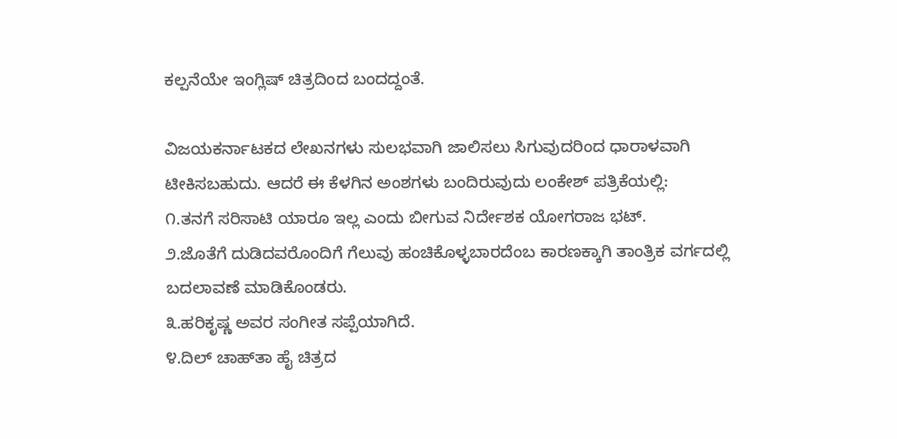ಕಲ್ಪನೆಯೇ ಇಂಗ್ಲಿಷ್ ಚಿತ್ರದಿಂದ ಬಂದದ್ದಂತೆ.

ವಿಜಯಕರ್ನಾಟಕದ ಲೇಖನಗಳು ಸುಲಭವಾಗಿ ಜಾಲಿಸಲು ಸಿಗುವುದರಿಂದ ಧಾರಾಳವಾಗಿ ಟೀಕಿಸಬಹುದು. ಆದರೆ ಈ ಕೆಳಗಿನ ಅಂಶಗಳು ಬಂದಿರುವುದು ಲಂಕೇಶ್ ಪತ್ರಿಕೆಯಲ್ಲಿ:
೧.ತನಗೆ ಸರಿಸಾಟಿ ಯಾರೂ ಇಲ್ಲ ಎಂದು ಬೀಗುವ ನಿರ್ದೇಶಕ ಯೋಗರಾಜ ಭಟ್.
೨.ಜೊತೆಗೆ ದುಡಿದವರೊಂದಿಗೆ ಗೆಲುವು ಹಂಚಿಕೊಳ್ಳಬಾರದೆಂಬ ಕಾರಣಕ್ಕಾಗಿ ತಾಂತ್ರಿಕ ವರ್ಗದಲ್ಲಿ ಬದಲಾವಣೆ ಮಾಡಿಕೊಂಡರು.
೩.ಹರಿಕೃಷ್ಣ ಅವರ ಸಂಗೀತ ಸಪ್ಪೆಯಾಗಿದೆ.
೪.ದಿಲ್ ಚಾಹ್‍ತಾ ಹೈ ಚಿತ್ರದ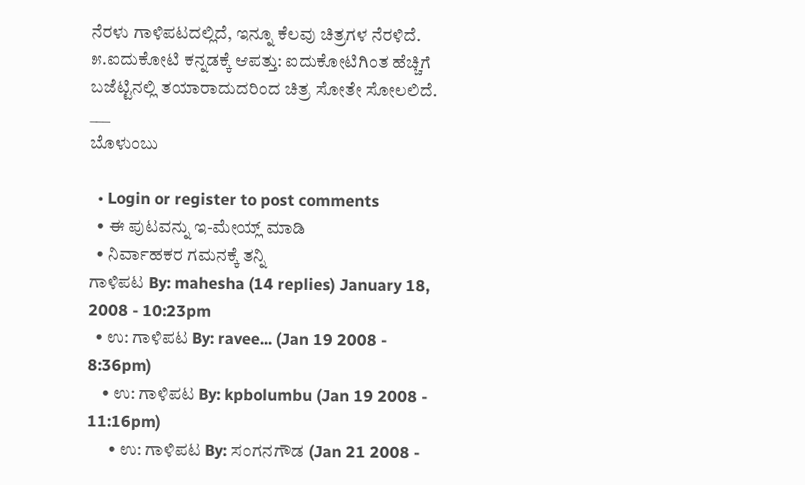ನೆರಳು ಗಾಳಿಪಟದಲ್ಲಿದೆ, ಇನ್ನೂ ಕೆಲವು ಚಿತ್ರಗಳ ನೆರಳಿದೆ.
೫.ಐದುಕೋಟಿ ಕನ್ನಡಕ್ಕೆ ಆಪತ್ತು: ಐದುಕೋಟಿಗಿಂತ ಹೆಚ್ಚಿಗೆ ಬಜೆಟ್ಟಿನಲ್ಲಿ ತಯಾರಾದುದರಿಂದ ಚಿತ್ರ ಸೋತೇ ಸೋಲಲಿದೆ.
___
ಬೊಳುಂಬು

  • Login or register to post comments
  • ಈ ಪುಟವನ್ನು ಇ-ಮೇಯ್ಲ್ ಮಾಡಿ
  • ನಿರ್ವಾಹಕರ ಗಮನಕ್ಕೆ ತನ್ನಿ
ಗಾಳಿಪಟ By: mahesha (14 replies) January 18, 2008 - 10:23pm
  • ಉ: ಗಾಳಿಪಟ By: ravee... (Jan 19 2008 - 8:36pm)
    • ಉ: ಗಾಳಿಪಟ By: kpbolumbu (Jan 19 2008 - 11:16pm)
      • ಉ: ಗಾಳಿಪಟ By: ಸಂಗನಗೌಡ (Jan 21 2008 -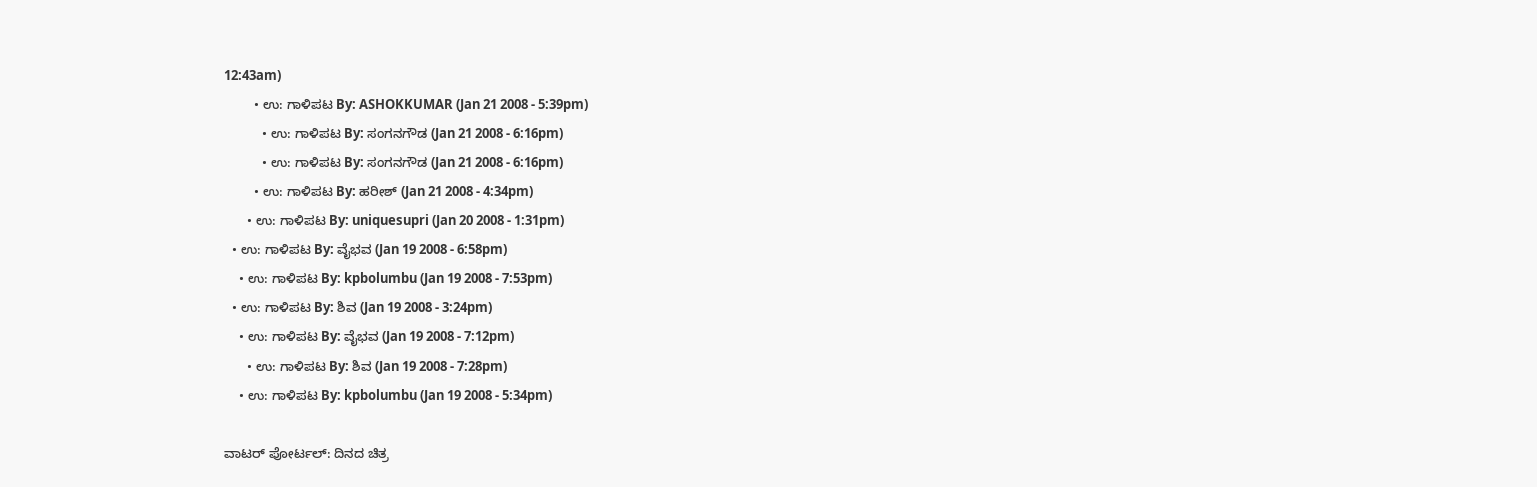12:43am)
        • ಉ: ಗಾಳಿಪಟ By: ASHOKKUMAR (Jan 21 2008 - 5:39pm)
          • ಉ: ಗಾಳಿಪಟ By: ಸಂಗನಗೌಡ (Jan 21 2008 - 6:16pm)
          • ಉ: ಗಾಳಿಪಟ By: ಸಂಗನಗೌಡ (Jan 21 2008 - 6:16pm)
        • ಉ: ಗಾಳಿಪಟ By: ಹರೀಶ್ (Jan 21 2008 - 4:34pm)
      • ಉ: ಗಾಳಿಪಟ By: uniquesupri (Jan 20 2008 - 1:31pm)
  • ಉ: ಗಾಳಿಪಟ By: ವೈಭವ (Jan 19 2008 - 6:58pm)
    • ಉ: ಗಾಳಿಪಟ By: kpbolumbu (Jan 19 2008 - 7:53pm)
  • ಉ: ಗಾಳಿಪಟ By: ಶಿವ (Jan 19 2008 - 3:24pm)
    • ಉ: ಗಾಳಿಪಟ By: ವೈಭವ (Jan 19 2008 - 7:12pm)
      • ಉ: ಗಾಳಿಪಟ By: ಶಿವ (Jan 19 2008 - 7:28pm)
    • ಉ: ಗಾಳಿಪಟ By: kpbolumbu (Jan 19 2008 - 5:34pm)

ವಾಟರ್ ಪೋರ್ಟಲ್: ದಿನದ ಚಿತ್ರ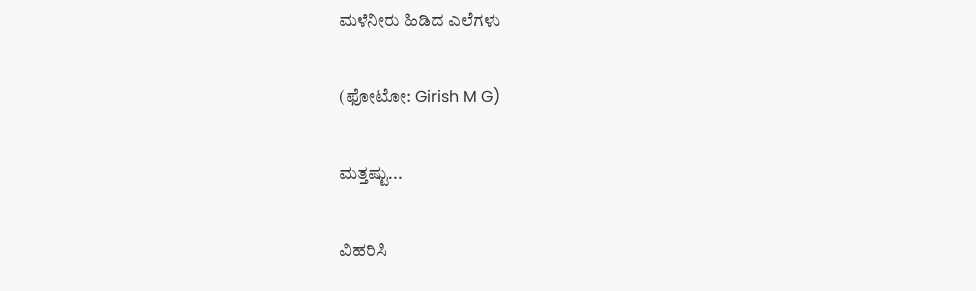ಮಳೆನೀರು ಹಿಡಿದ ಎಲೆಗಳು

(ಫೋಟೋ: Girish M G)

ಮತ್ತಷ್ಟು...

ವಿಹರಿಸಿ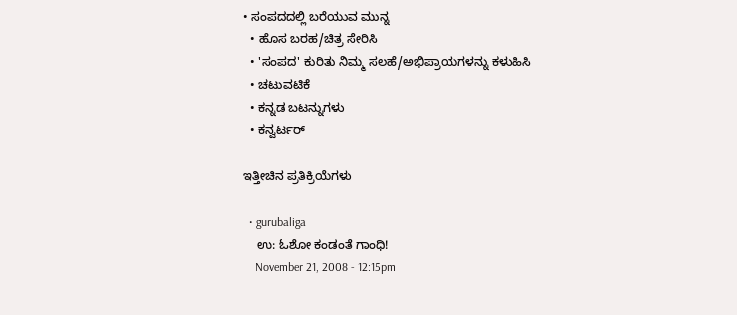• ಸಂಪದದಲ್ಲಿ ಬರೆಯುವ ಮುನ್ನ
  • ಹೊಸ ಬರಹ/ಚಿತ್ರ ಸೇರಿಸಿ
  • 'ಸಂಪದ' ಕುರಿತು ನಿಮ್ಮ ಸಲಹೆ/ಅಭಿಪ್ರಾಯಗಳನ್ನು ಕಳುಹಿಸಿ
  • ಚಟುವಟಿಕೆ
  • ಕನ್ನಡ ಬಟನ್ನುಗಳು
  • ಕನ್ವರ್ಟರ್

ಇತ್ತೀಚಿನ ಪ್ರತಿಕ್ರಿಯೆಗಳು

  • gurubaliga
    ಉ: ಓಶೋ ಕಂಡಂತೆ ಗಾಂಧಿ!
    November 21, 2008 - 12:15pm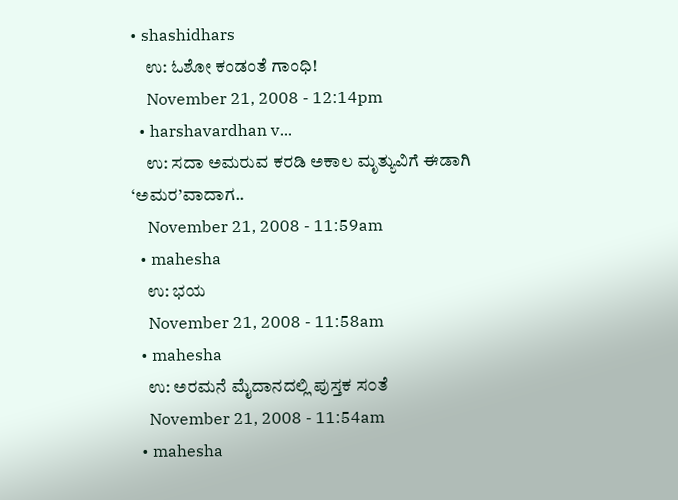• shashidhars
    ಉ: ಓಶೋ ಕಂಡಂತೆ ಗಾಂಧಿ!
    November 21, 2008 - 12:14pm
  • harshavardhan v...
    ಉ: ಸದಾ ಅಮರುವ ಕರಡಿ ಅಕಾಲ ಮೃತ್ಯುವಿಗೆ ಈಡಾಗಿ ‘ಅಮರ’ವಾದಾಗ..
    November 21, 2008 - 11:59am
  • mahesha
    ಉ: ಭಯ
    November 21, 2008 - 11:58am
  • mahesha
    ಉ: ಅರಮನೆ ಮೈದಾನದಲ್ಲಿ ಪುಸ್ತಕ ಸ೦ತೆ
    November 21, 2008 - 11:54am
  • mahesha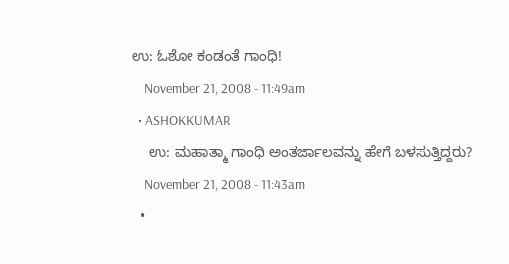ಉ: ಓಶೋ ಕಂಡಂತೆ ಗಾಂಧಿ!
    November 21, 2008 - 11:49am
  • ASHOKKUMAR
    ಉ: ಮಹಾತ್ಮಾ ಗಾಂಧಿ ಅಂತರ್ಜಾಲವನ್ನು ಹೇಗೆ ಬಳಸುತ್ತಿದ್ದರು?
    November 21, 2008 - 11:43am
  •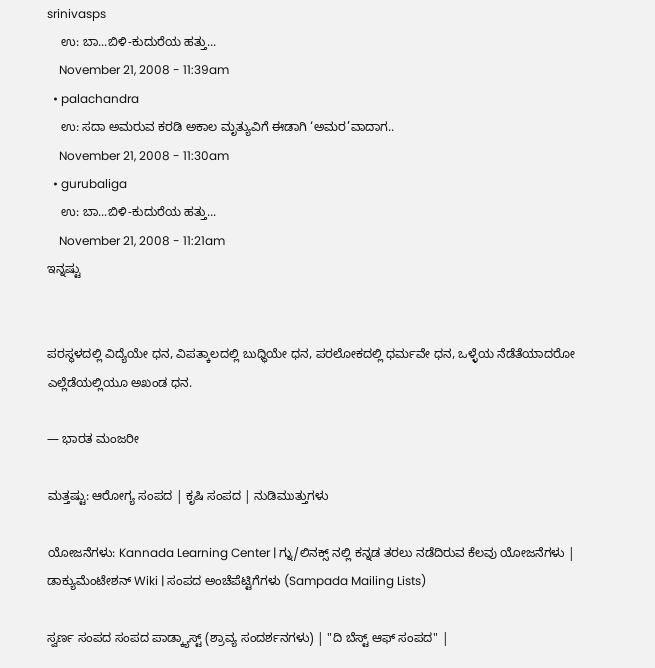srinivasps
    ಉ: ಬಾ...ಬಿಳಿ-ಕುದುರೆಯ ಹತ್ತು...
    November 21, 2008 - 11:39am
  • palachandra
    ಉ: ಸದಾ ಅಮರುವ ಕರಡಿ ಅಕಾಲ ಮೃತ್ಯುವಿಗೆ ಈಡಾಗಿ ‘ಅಮರ’ವಾದಾಗ..
    November 21, 2008 - 11:30am
  • gurubaliga
    ಉ: ಬಾ...ಬಿಳಿ-ಕುದುರೆಯ ಹತ್ತು...
    November 21, 2008 - 11:21am
ಇನ್ನಷ್ಟು


ಪರಸ್ಥಳದಲ್ಲಿ ವಿದ್ಯೆಯೇ ಧನ, ವಿಪತ್ಕಾಲದಲ್ಲಿ ಬುಧ್ಧಿಯೇ ಧನ, ಪರಲೋಕದಲ್ಲಿ ಧರ್ಮವೇ ಧನ, ಒಳ್ಳೆಯ ನೆಡೆತೆಯಾದರೋ ಎಲ್ಲೆಡೆಯಲ್ಲಿಯೂ ಅಖಂಡ ಧನ.

— ಭಾರತ ಮಂಜರೀ

ಮತ್ತಷ್ಟು: ಆರೋಗ್ಯ ಸಂಪದ | ಕೃಷಿ ಸಂಪದ | ನುಡಿಮುತ್ತುಗಳು

ಯೋಜನೆಗಳು: Kannada Learning Center | ಗ್ನು/ಲಿನಕ್ಸ್ ನಲ್ಲಿ ಕನ್ನಡ ತರಲು ನಡೆದಿರುವ ಕೆಲವು ಯೋಜನೆಗಳು | ಡಾಕ್ಯುಮೆಂಟೇಶನ್ Wiki | ಸಂಪದ ಅಂಚೆಪೆಟ್ಟಿಗೆಗಳು (Sampada Mailing Lists)

ಸ್ವರ್ಣ ಸಂಪದ ಸಂಪದ ಪಾಡ್ಕ್ಯಾಸ್ಟ್ (ಶ್ರಾವ್ಯ ಸಂದರ್ಶನಗಳು) | "ದಿ ಬೆಸ್ಟ್ ಆಫ್ ಸಂಪದ" |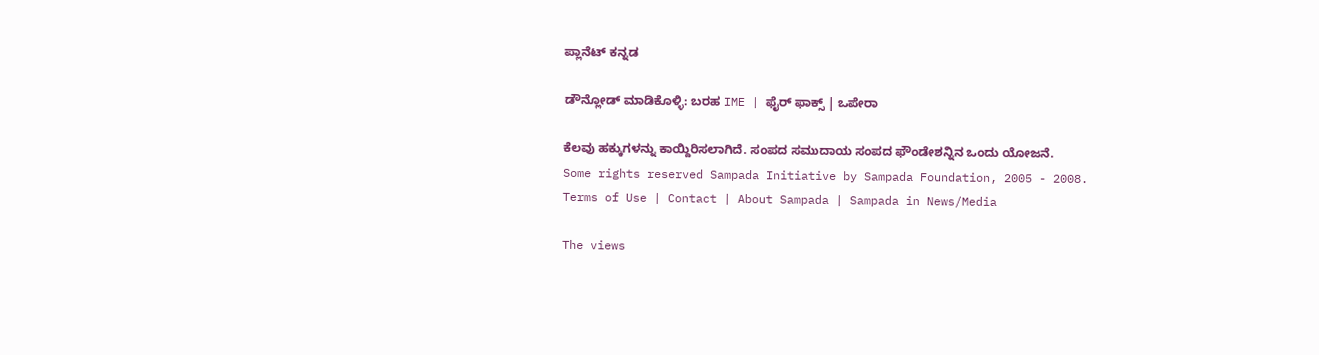ಪ್ಲಾನೆಟ್ ಕನ್ನಡ

ಡೌನ್ಲೋಡ್ ಮಾಡಿಕೊಳ್ಳಿ: ಬರಹ IME | ಫೈರ್ ಫಾಕ್ಸ್ | ಒಪೇರಾ

ಕೆಲವು ಹಕ್ಕುಗಳನ್ನು ಕಾಯ್ದಿರಿಸಲಾಗಿದೆ. ಸಂಪದ ಸಮುದಾಯ ಸಂಪದ ಫೌಂಡೇಶನ್ನಿನ ಒಂದು ಯೋಜನೆ.
Some rights reserved Sampada Initiative by Sampada Foundation, 2005 - 2008.
Terms of Use | Contact | About Sampada | Sampada in News/Media

The views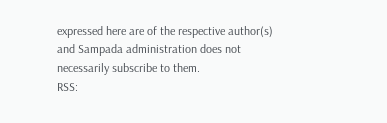expressed here are of the respective author(s) and Sampada administration does not necessarily subscribe to them.
RSS: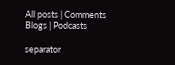All posts | Comments
Blogs | Podcasts

separator